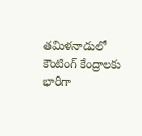తమిళనాడులో కౌంటింగ్ కేంద్రాలకు భారీగా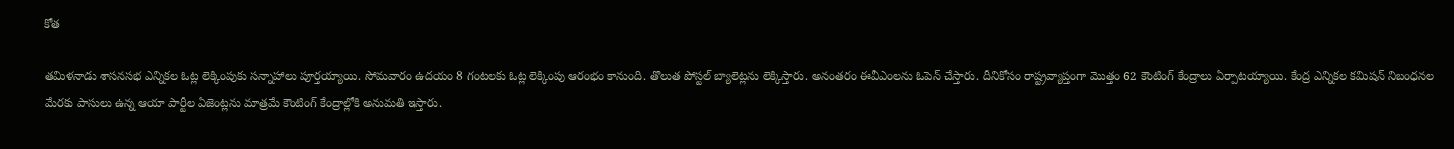కోత

తమిళనాడు శాసనసభ ఎన్నికల ఓట్ల లెక్కింపుకు సన్నాహాలు పూర్తయ్యాయి. సోమవారం ఉదయం 8 గంటలకు ఓట్ల లెక్కింపు ఆరంభం కానుంది. తొలుత పోస్టల్ బ్యాలెట్లను లెక్కిస్తారు. అనంతరం ఈవీఎంలను ఓపెన్ చేస్తారు. దీనికోసం రాష్ట్రవ్యాప్తంగా మొత్తం 62 కౌంటింగ్ కేంద్రాలు ఏర్పాటయ్యాయి. కేంద్ర ఎన్నికల కమిషన్ నిబంధనల మేరకు పాసులు ఉన్న ఆయా పార్టీల ఏజెంట్లను మాత్రమే కౌంటింగ్ కేంద్రాల్లోకి అనుమతి ఇస్తారు.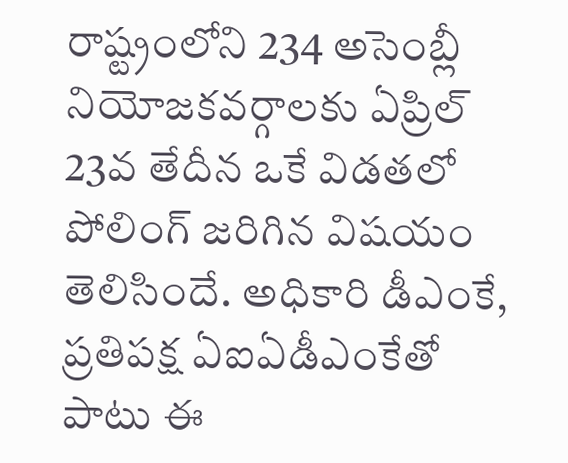రాష్ట్రంలోని 234 అసెంబ్లీ నియోజకవర్గాలకు ఏప్రిల్ 23వ తేదీన ఒకే విడతలో పోలింగ్ జరిగిన విషయం తెలిసిందే. అధికారి డీఎంకే, ప్రతిపక్ష ఏఐఏడీఎంకేతో పాటు ఈ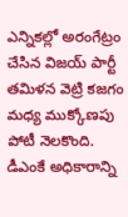ఎన్నికల్లో అరంగేట్రం చేసిన విజయ్ పార్టీ తమిళన వెట్రి కజగం మధ్య ముక్కోణపు పోటీ నెలకొంది. డీఎంకే అధికారాన్ని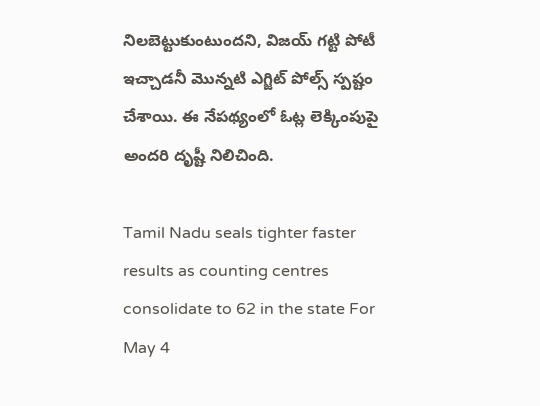నిలబెట్టుకుంటుందని, విజయ్ గట్టి పోటీ ఇచ్చాడనీ మొన్నటి ఎగ్జిట్ పోల్స్ స్పష్టం చేశాయి. ఈ నేపథ్యంలో ఓట్ల లెక్కింపుపై అందరి దృష్టీ నిలిచింది.

Tamil Nadu seals tighter faster results as counting centres consolidate to 62 in the state For May 4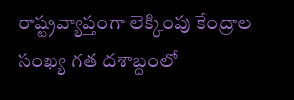రాష్ట్రవ్యాప్తంగా లెక్కింపు కేంద్రాల సంఖ్య గత దశాబ్దంలో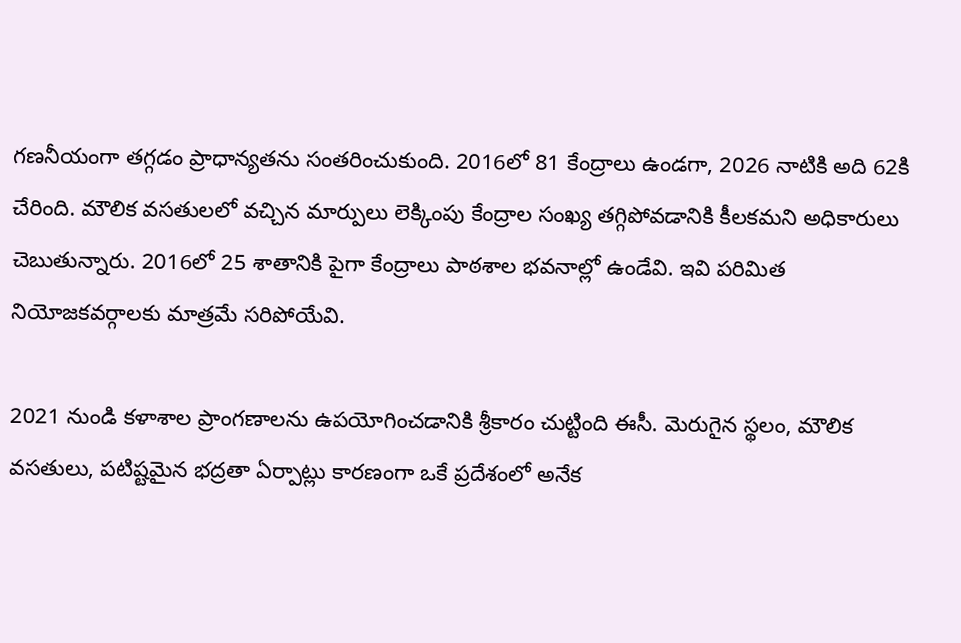గణనీయంగా తగ్గడం ప్రాధాన్యతను సంతరించుకుంది. 2016లో 81 కేంద్రాలు ఉండగా, 2026 నాటికి అది 62కి చేరింది. మౌలిక వసతులలో వచ్చిన మార్పులు లెక్కింపు కేంద్రాల సంఖ్య తగ్గిపోవడానికి కీలకమని అధికారులు చెబుతున్నారు. 2016లో 25 శాతానికి పైగా కేంద్రాలు పాఠశాల భవనాల్లో ఉండేవి. ఇవి పరిమిత నియోజకవర్గాలకు మాత్రమే సరిపోయేవి.

2021 నుండి కళాశాల ప్రాంగణాలను ఉపయోగించడానికి శ్రీకారం చుట్టింది ఈసీ. మెరుగైన స్థలం, మౌలిక వసతులు, పటిష్టమైన భద్రతా ఏర్పాట్లు కారణంగా ఒకే ప్రదేశంలో అనేక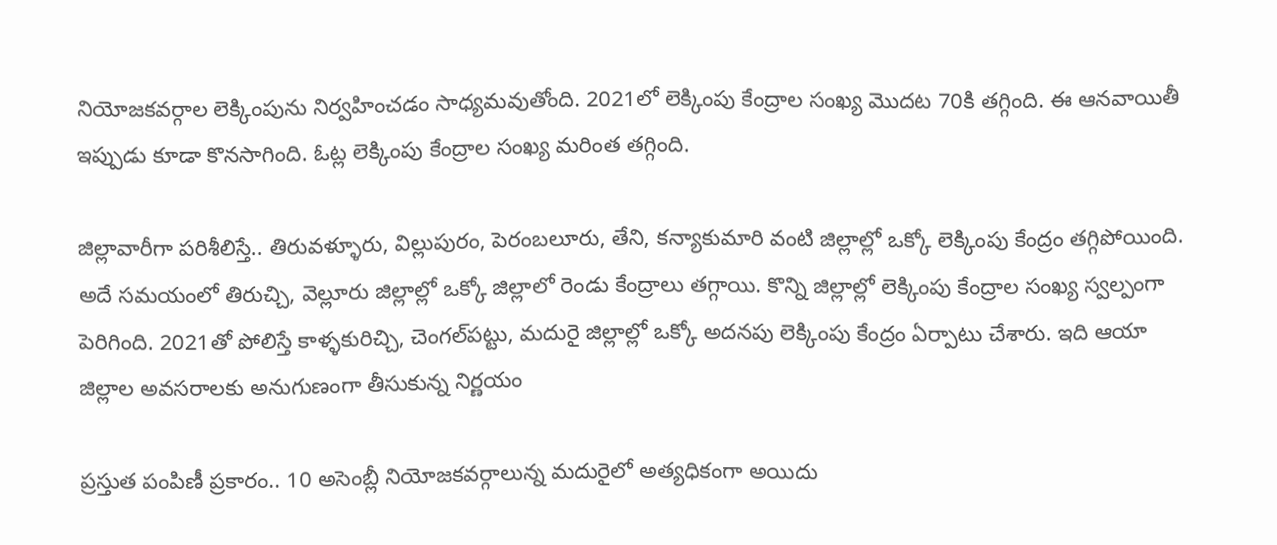నియోజకవర్గాల లెక్కింపును నిర్వహించడం సాధ్యమవుతోంది. 2021లో లెక్కింపు కేంద్రాల సంఖ్య మొదట 70కి తగ్గింది. ఈ ఆనవాయితీ ఇప్పుడు కూడా కొనసాగింది. ఓట్ల లెక్కింపు కేంద్రాల సంఖ్య మరింత తగ్గింది.

జిల్లావారీగా పరిశీలిస్తే.. తిరువళ్ళూరు, విల్లుపురం, పెరంబలూరు, తేని, కన్యాకుమారి వంటి జిల్లాల్లో ఒక్కో లెక్కింపు కేంద్రం తగ్గిపోయింది. అదే సమయంలో తిరుచ్చి, వెల్లూరు జిల్లాల్లో ఒక్కో జిల్లాలో రెండు కేంద్రాలు తగ్గాయి. కొన్ని జిల్లాల్లో లెక్కింపు కేంద్రాల సంఖ్య స్వల్పంగా పెరిగింది. 2021తో పోలిస్తే కాళ్ళకురిచ్చి, చెంగల్‌పట్టు, మదురై జిల్లాల్లో ఒక్కో అదనపు లెక్కింపు కేంద్రం ఏర్పాటు చేశారు. ఇది ఆయా జిల్లాల అవసరాలకు అనుగుణంగా తీసుకున్న నిర్ణయం

ప్రస్తుత పంపిణీ ప్రకారం.. 10 అసెంబ్లీ నియోజకవర్గాలున్న మదురైలో అత్యధికంగా అయిదు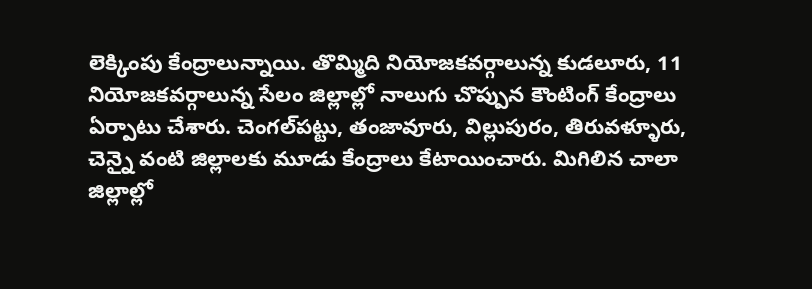లెక్కింపు కేంద్రాలున్నాయి. తొమ్మిది నియోజకవర్గాలున్న కుడలూరు, 11 నియోజకవర్గాలున్న సేలం జిల్లాల్లో నాలుగు చొప్పున కౌంటింగ్ కేంద్రాలు ఏర్పాటు చేశారు. చెంగల్‌పట్టు, తంజావూరు, విల్లుపురం, తిరువళ్ళూరు, చెన్నై వంటి జిల్లాలకు మూడు కేంద్రాలు కేటాయించారు. మిగిలిన చాలా జిల్లాల్లో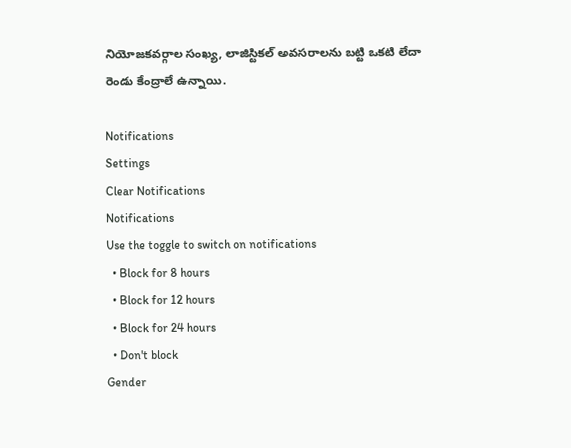నియోజకవర్గాల సంఖ్య, లాజిస్టికల్ అవసరాలను బట్టి ఒకటి లేదా రెండు కేంద్రాలే ఉన్నాయి.

Notifications
Settings
Clear Notifications
Notifications
Use the toggle to switch on notifications
  • Block for 8 hours
  • Block for 12 hours
  • Block for 24 hours
  • Don't block
Gender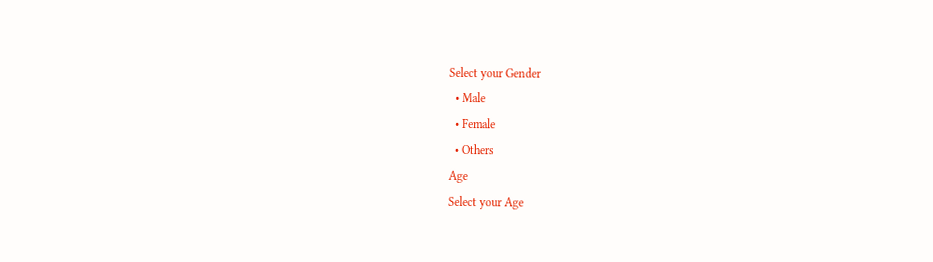Select your Gender
  • Male
  • Female
  • Others
Age
Select your Age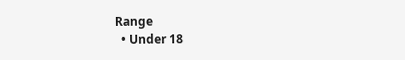Range
  • Under 18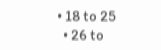• 18 to 25
  • 26 to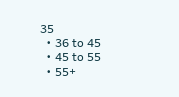35
  • 36 to 45
  • 45 to 55
  • 55+